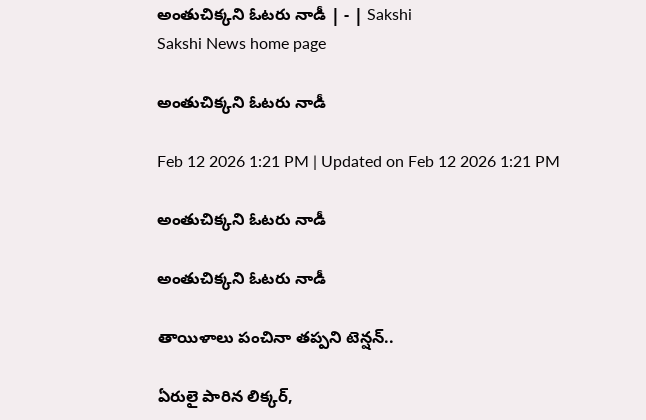అంతుచిక్కని ఓటరు నాడీ | - | Sakshi
Sakshi News home page

అంతుచిక్కని ఓటరు నాడీ

Feb 12 2026 1:21 PM | Updated on Feb 12 2026 1:21 PM

అంతుచిక్కని ఓటరు నాడీ

అంతుచిక్కని ఓటరు నాడీ

తాయిళాలు పంచినా తప్పని టెన్షన్‌..

ఏరులై పారిన లిక్కర్‌,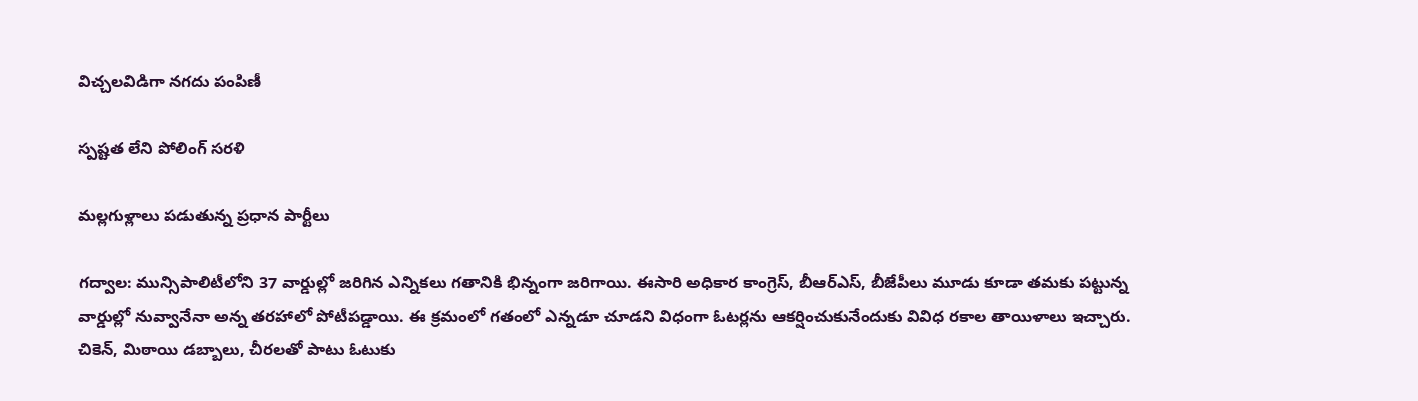విచ్చలవిడిగా నగదు పంపిణీ

స్పష్టత లేని పోలింగ్‌ సరళి

మల్లగుళ్లాలు పడుతున్న ప్రధాన పార్టీలు

గద్వాల: మున్సిపాలిటీలోని 37 వార్డుల్లో జరిగిన ఎన్నికలు గతానికి భిన్నంగా జరిగాయి. ఈసారి అధికార కాంగ్రెస్‌, బీఆర్‌ఎస్‌, బీజేపీలు మూడు కూడా తమకు పట్టున్న వార్డుల్లో నువ్వానేనా అన్న తరహాలో పోటీపడ్డాయి. ఈ క్రమంలో గతంలో ఎన్నడూ చూడని విధంగా ఓటర్లను ఆకర్షించుకునేందుకు వివిధ రకాల తాయిళాలు ఇచ్చారు. చికెన్‌, మిఠాయి డబ్బాలు, చీరలతో పాటు ఓటుకు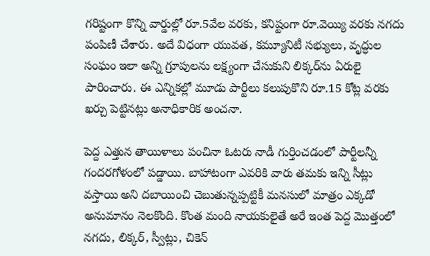గరిష్టంగా కొన్ని వార్డుల్లో రూ.5వేల వరకు, కనిష్టంగా రూ.వెయ్యి వరకు నగదు పంపిణీ చేశారు. అదే విధంగా యువత, కమ్యూనిటీ సభ్యులు, వృద్ధుల సంఘం ఇలా అన్ని గ్రూపులను లక్ష్యంగా చేసుకుని లిక్కర్‌ను ఏరులై పారించారు. ఈ ఎన్నికల్లో మూడు పార్టీలు కలుపుకొని రూ.15 కోట్ల వరకు ఖర్చు పెట్టినట్లు అనాధికారిక అంచనా.

పెద్ద ఎత్తున తాయిళాలు పంచినా ఓటరు నాడీ గుర్తించడంలో పార్టీలన్నీ గందరగోళంలో పడ్డాయి. బాహాటంగా ఎవరికి వారు తమకు ఇన్ని సీట్లు వస్తాయి అని దబాయించి చెబుతున్నప్పట్టికీ మనసులో మాత్రం ఎక్కడో అనుమానం నెలకొంది. కొంత మంది నాయకులైతే అరే ఇంత పెద్ద మొత్తంలో నగదు, లిక్కర్‌, స్వీట్లు, చికెన్‌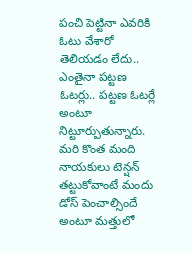పంచి పెట్టినా ఎవరికి ఓటు వేశారో తెలియడం లేదు.. ఎంతైనా పట్టణ ఓటర్లు.. పట్టణ ఓటర్లే అంటూ నిట్టూర్పుతున్నారు. మరి కొంత మంది నాయకులు టెన్షన్‌ తట్టుకోవాంటే మందు డోస్‌ పెంచాల్సిందే అంటూ మత్తులో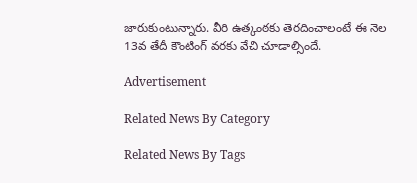జారుకుంటున్నారు. వీరి ఉత్కంఠకు తెరదించాలంటే ఈ నెల 13వ తేదీ కౌంటింగ్‌ వరకు వేచి చూడాల్సిందే.

Advertisement

Related News By Category

Related News By Tags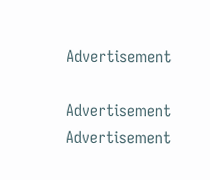Advertisement

Advertisement
Advertisement